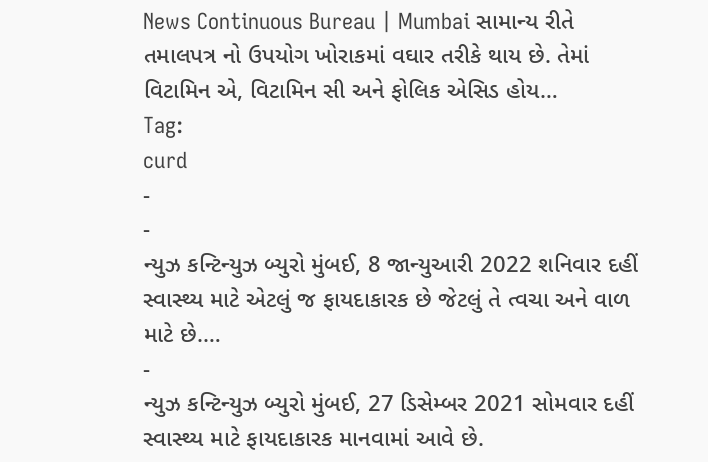News Continuous Bureau | Mumbai સામાન્ય રીતે તમાલપત્ર નો ઉપયોગ ખોરાકમાં વઘાર તરીકે થાય છે. તેમાં વિટામિન એ, વિટામિન સી અને ફોલિક એસિડ હોય…
Tag:
curd
-
-
ન્યુઝ કન્ટિન્યુઝ બ્યુરો મુંબઈ, 8 જાન્યુઆરી 2022 શનિવાર દહીં સ્વાસ્થ્ય માટે એટલું જ ફાયદાકારક છે જેટલું તે ત્વચા અને વાળ માટે છે.…
-
ન્યુઝ કન્ટિન્યુઝ બ્યુરો મુંબઈ, 27 ડિસેમ્બર 2021 સોમવાર દહીં સ્વાસ્થ્ય માટે ફાયદાકારક માનવામાં આવે છે.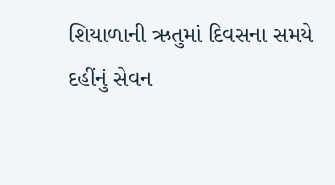શિયાળાની ઋતુમાં દિવસના સમયે દહીંનું સેવન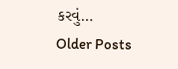કરવું…
Older Posts